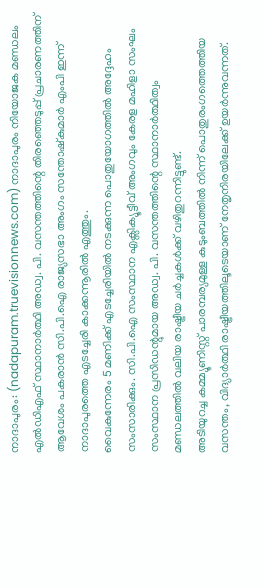നാദാപുരം: (nadapuram.truevisionnews.com) നാദാപുരം നിയോജക മണ്ഡലം എൽഡിഎഫ് സ്ഥാനാർത്ഥി അഡ്വ. പി. വസന്തത്തിന്റെ തിരഞ്ഞെടുപ്പ് പ്രചാരണത്തിന് ആവേശം പകരാൻ സി.പി.ഐ രാജ്യസഭാ അംഗം സന്തോഷ്കുമാർ എംപി ഇന്ന് നാദാപുരത്തെ എടച്ചേരി കാക്കന്നൂരിൽ എത്തും.
വൈകുന്നേരം 5 മണിക്ക് എടച്ചേരിയിൽ നടക്കുന്ന പൊതുയോഗത്തിൽ അദ്ദേഹം സംസാരിക്കും. സി.പി.ഐ സംസ്ഥാന എക്സിക്യൂട്ടീവ് അംഗവും കേരള മഹിളാ സംഘം സംസ്ഥാന പ്രസിഡന്റുമായ അഡ്വ. പി. വസന്തത്തിന്റെ സ്ഥാനാർത്ഥിത്വം മണ്ഡലത്തിൽ വലിയ രാഷ്ട്രീയ ചർച്ചകൾക്ക് വഴിതുറന്നിട്ടുണ്ട്.
അടിയുറച്ച കമ്മ്യൂണിസ്റ്റ് പാരമ്പര്യമുള്ള കുടുംബത്തിൽ നിന്ന് പൊതുരംഗത്തെത്തിയ വസന്തം, വിദ്യാർത്ഥി രാഷ്ട്രീയത്തിലൂടെയാണ് നേതൃനിരയിലേക്ക് ഉയർന്നുവന്നത്.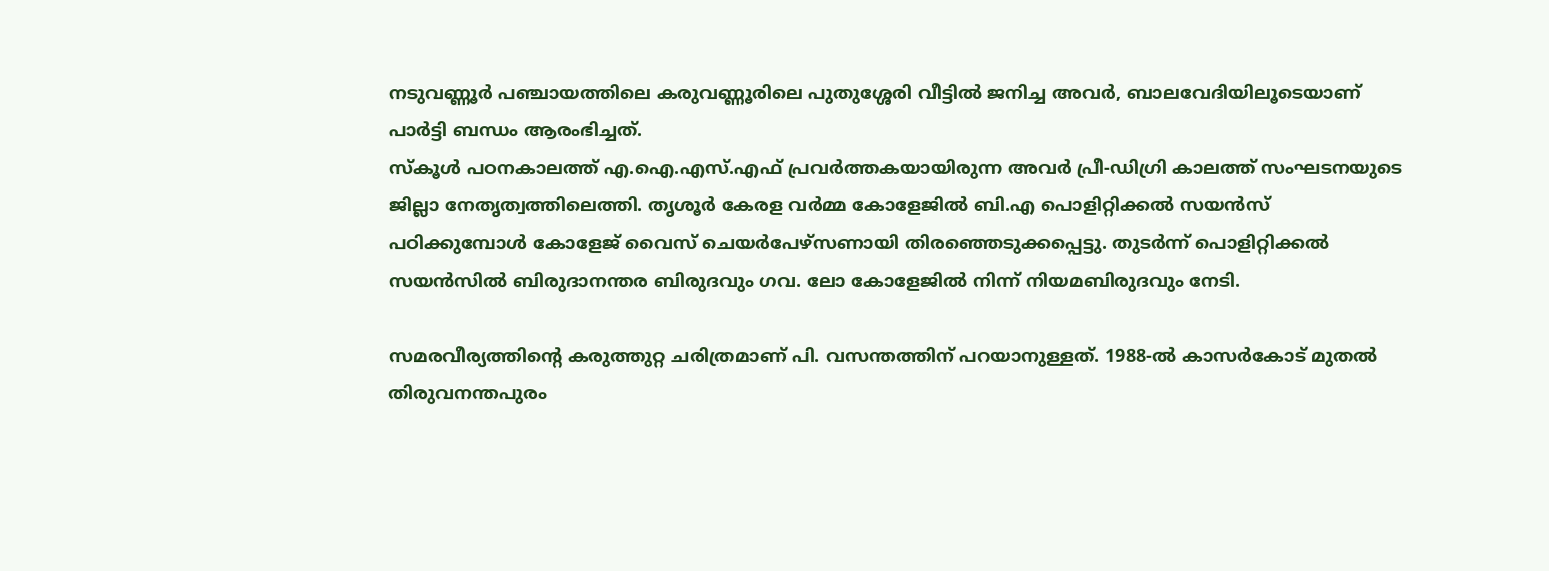നടുവണ്ണൂർ പഞ്ചായത്തിലെ കരുവണ്ണൂരിലെ പുതുശ്ശേരി വീട്ടിൽ ജനിച്ച അവർ, ബാലവേദിയിലൂടെയാണ് പാർട്ടി ബന്ധം ആരംഭിച്ചത്.
സ്കൂൾ പഠനകാലത്ത് എ.ഐ.എസ്.എഫ് പ്രവർത്തകയായിരുന്ന അവർ പ്രീ-ഡിഗ്രി കാലത്ത് സംഘടനയുടെ ജില്ലാ നേതൃത്വത്തിലെത്തി. തൃശൂർ കേരള വർമ്മ കോളേജിൽ ബി.എ പൊളിറ്റിക്കൽ സയൻസ് പഠിക്കുമ്പോൾ കോളേജ് വൈസ് ചെയർപേഴ്സണായി തിരഞ്ഞെടുക്കപ്പെട്ടു. തുടർന്ന് പൊളിറ്റിക്കൽ സയൻസിൽ ബിരുദാനന്തര ബിരുദവും ഗവ. ലോ കോളേജിൽ നിന്ന് നിയമബിരുദവും നേടി.

സമരവീര്യത്തിന്റെ കരുത്തുറ്റ ചരിത്രമാണ് പി. വസന്തത്തിന് പറയാനുള്ളത്. 1988-ൽ കാസർകോട് മുതൽ തിരുവനന്തപുരം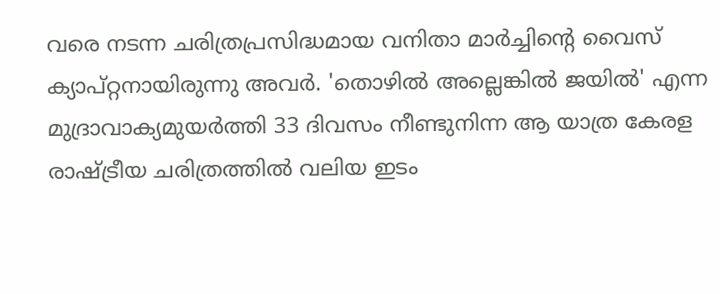വരെ നടന്ന ചരിത്രപ്രസിദ്ധമായ വനിതാ മാർച്ചിന്റെ വൈസ് ക്യാപ്റ്റനായിരുന്നു അവർ. 'തൊഴിൽ അല്ലെങ്കിൽ ജയിൽ' എന്ന മുദ്രാവാക്യമുയർത്തി 33 ദിവസം നീണ്ടുനിന്ന ആ യാത്ര കേരള രാഷ്ട്രീയ ചരിത്രത്തിൽ വലിയ ഇടം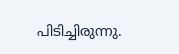പിടിച്ചിരുന്നു.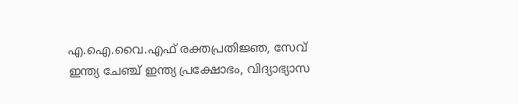എ.ഐ.വൈ.എഫ് രക്തപ്രതിജ്ഞ, സേവ് ഇന്ത്യ ചേഞ്ച് ഇന്ത്യ പ്രക്ഷോഭം, വിദ്യാഭ്യാസ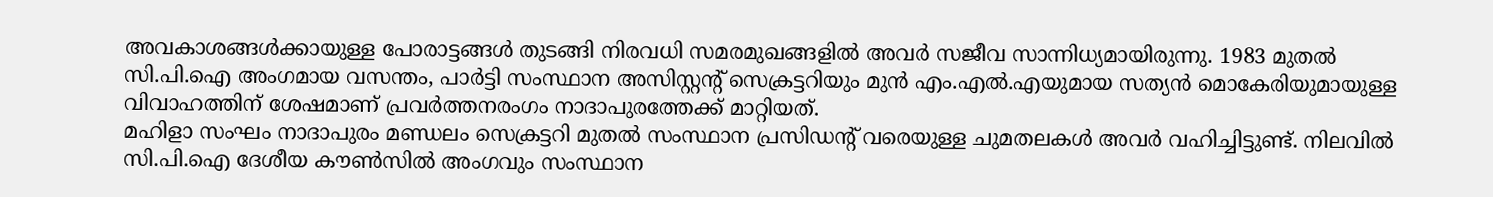അവകാശങ്ങൾക്കായുള്ള പോരാട്ടങ്ങൾ തുടങ്ങി നിരവധി സമരമുഖങ്ങളിൽ അവർ സജീവ സാന്നിധ്യമായിരുന്നു. 1983 മുതൽ സി.പി.ഐ അംഗമായ വസന്തം, പാർട്ടി സംസ്ഥാന അസിസ്റ്റന്റ് സെക്രട്ടറിയും മുൻ എം.എൽ.എയുമായ സത്യൻ മൊകേരിയുമായുള്ള വിവാഹത്തിന് ശേഷമാണ് പ്രവർത്തനരംഗം നാദാപുരത്തേക്ക് മാറ്റിയത്.
മഹിളാ സംഘം നാദാപുരം മണ്ഡലം സെക്രട്ടറി മുതൽ സംസ്ഥാന പ്രസിഡന്റ് വരെയുള്ള ചുമതലകൾ അവർ വഹിച്ചിട്ടുണ്ട്. നിലവിൽ സി.പി.ഐ ദേശീയ കൗൺസിൽ അംഗവും സംസ്ഥാന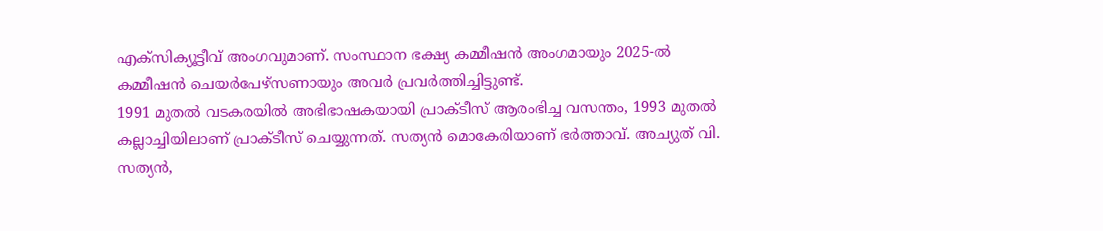എക്സിക്യൂട്ടീവ് അംഗവുമാണ്. സംസ്ഥാന ഭക്ഷ്യ കമ്മീഷൻ അംഗമായും 2025-ൽ കമ്മീഷൻ ചെയർപേഴ്സണായും അവർ പ്രവർത്തിച്ചിട്ടുണ്ട്.
1991 മുതൽ വടകരയിൽ അഭിഭാഷകയായി പ്രാക്ടീസ് ആരംഭിച്ച വസന്തം, 1993 മുതൽ കല്ലാച്ചിയിലാണ് പ്രാക്ടീസ് ചെയ്യുന്നത്. സത്യൻ മൊകേരിയാണ് ഭർത്താവ്. അച്യുത് വി. സത്യൻ,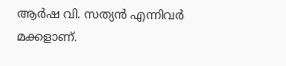ആർഷ വി. സത്യൻ എന്നിവർ മക്കളാണ്.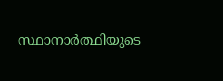സ്ഥാനാർത്ഥിയുടെ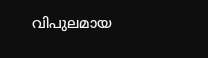വിപുലമായ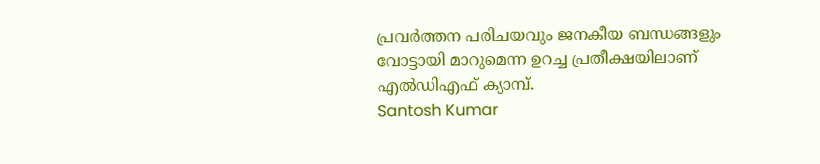പ്രവർത്തന പരിചയവും ജനകീയ ബന്ധങ്ങളും വോട്ടായി മാറുമെന്ന ഉറച്ച പ്രതീക്ഷയിലാണ് എൽഡിഎഫ് ക്യാമ്പ്.
Santosh Kumar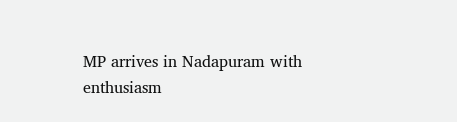MP arrives in Nadapuram with enthusiasm